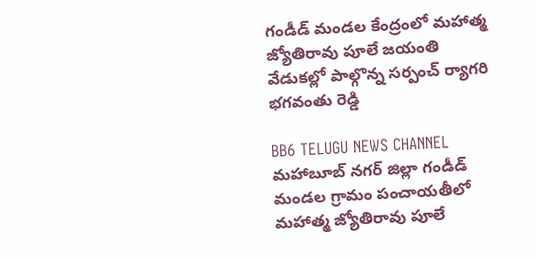గండీడ్ మండల కేంద్రంలో మహాత్మ జ్యోతిరావు పూలే జయంతి వేడుకల్లో పాల్గొన్న సర్పంచ్ ర్యాగరి భగవంతు రెడ్డి

BB6 TELUGU NEWS CHANNEL
మహాబూబ్ నగర్ జిల్లా గండీడ్ మండల గ్రామం పంచాయతీలో మహాత్మ జ్యోతిరావు పూలే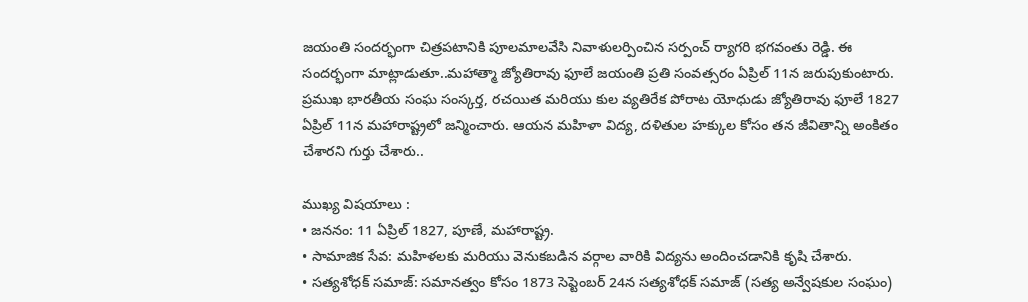జయంతి సందర్భంగా చిత్రపటానికి పూలమాలవేసి నివాళులర్పించిన సర్పంచ్ ర్యాగరి భగవంతు రెడ్డి. ఈ సందర్భంగా మాట్లాడుతూ..మహాత్మా జ్యోతిరావు ఫూలే జయంతి ప్రతి సంవత్సరం ఏప్రిల్ 11న జరుపుకుంటారు. ప్రముఖ భారతీయ సంఘ సంస్కర్త, రచయిత మరియు కుల వ్యతిరేక పోరాట యోధుడు జ్యోతిరావు ఫూలే 1827 ఏప్రిల్ 11న మహారాష్ట్రలో జన్మించారు. ఆయన మహిళా విద్య, దళితుల హక్కుల కోసం తన జీవితాన్ని అంకితం చేశారని గుర్తు చేశారు..

ముఖ్య విషయాలు :
• జననం: 11 ఏప్రిల్ 1827, పూణే, మహారాష్ట్ర.
• సామాజిక సేవ: మహిళలకు మరియు వెనుకబడిన వర్గాల వారికి విద్యను అందించడానికి కృషి చేశారు.
• సత్యశోధక్ సమాజ్: సమానత్వం కోసం 1873 సెప్టెంబర్ 24న సత్యశోధక్ సమాజ్ (సత్య అన్వేషకుల సంఘం)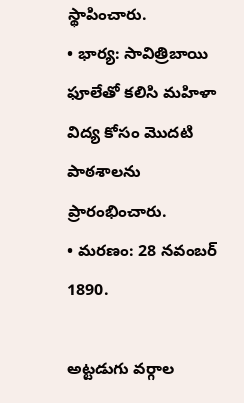స్థాపించారు.
• భార్య: సావిత్రిబాయి ఫూలేతో కలిసి మహిళా విద్య కోసం మొదటి పాఠశాలను ప్రారంభించారు.
• మరణం: 28 నవంబర్ 1890.

అట్టడుగు వర్గాల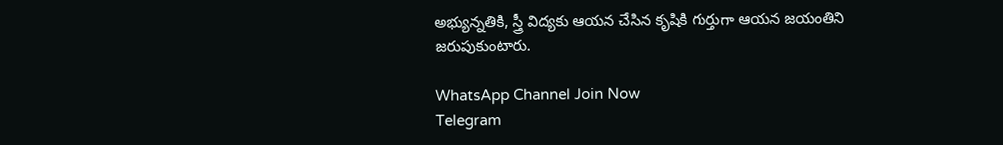అభ్యున్నతికి, స్త్రీ విద్యకు ఆయన చేసిన కృషికి గుర్తుగా ఆయన జయంతిని జరుపుకుంటారు.

WhatsApp Channel Join Now
Telegram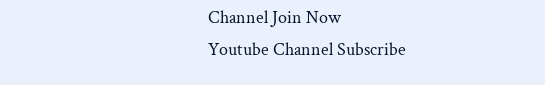Channel Join Now
Youtube Channel Subscribe